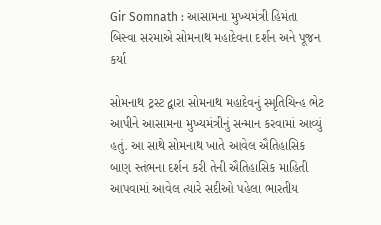Gir Somnath : આસામના મુખ્યમંત્રી હિમંતા બિસ્વા સરમાએ સોમનાથ મહાદેવના દર્શન અને પૂજન કર્યા

સોમનાથ ટ્રસ્ટ દ્વારા સોમનાથ મહાદેવનું સ્મૃતિચિન્હ ભેટ આપીને આસામના મુખ્યમંત્રીનું સન્માન કરવામાં આવ્યું હતું. આ સાથે સોમનાથ ખાતે આવેલ ઐતિહાસિક બાણ સ્તંભના દર્શન કરી તેની ઐતિહાસિક માહિતી આપવામાં આવેલ ત્યારે સદીઓ પહેલા ભારતીય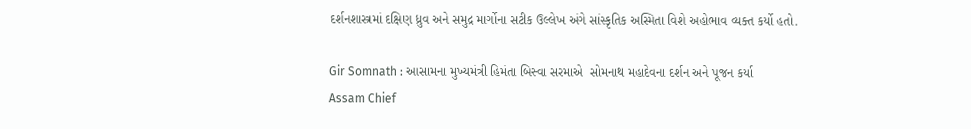દર્શનશાસ્ત્રમાં દક્ષિણ ધ્રુવ અને સમુદ્ર માર્ગોના સટીક ઉલ્લેખ અંગે સાંસ્કૃતિક અસ્મિતા વિશે અહોભાવ વ્યક્ત કર્યો હતો.

Gir Somnath : આસામના મુખ્યમંત્રી હિમંતા બિસ્વા સરમાએ  સોમનાથ મહાદેવના દર્શન અને પૂજન કર્યા
Assam Chief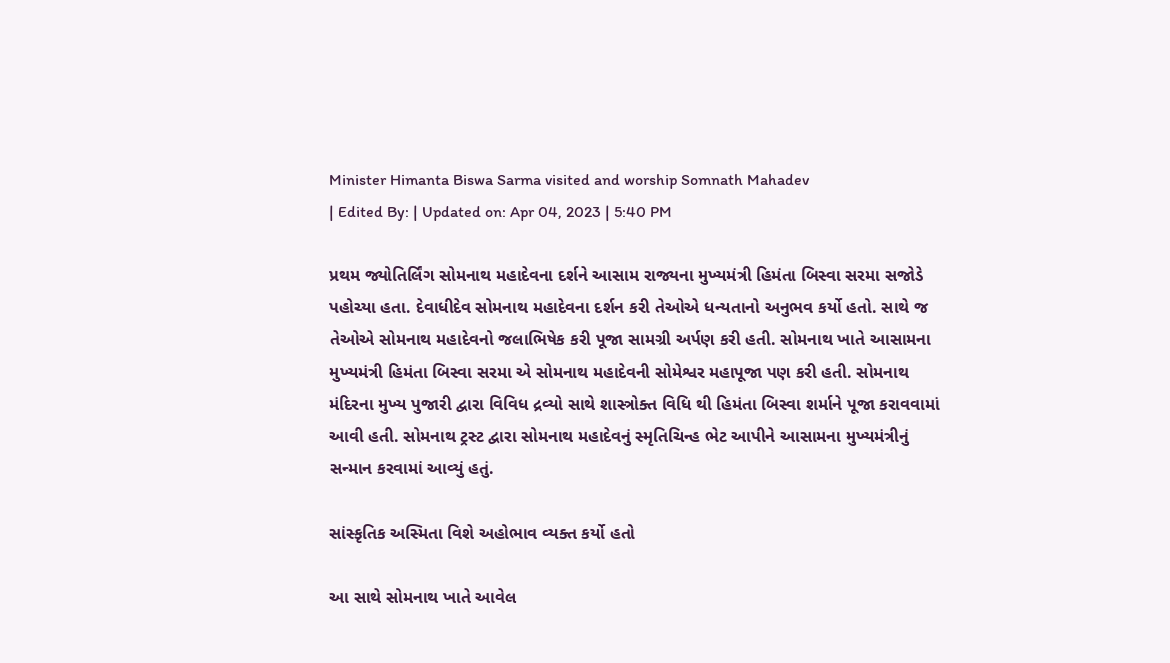Minister Himanta Biswa Sarma visited and worship Somnath Mahadev
| Edited By: | Updated on: Apr 04, 2023 | 5:40 PM

પ્રથમ જ્યોતિર્લિંગ સોમનાથ મહાદેવના દર્શને આસામ રાજ્યના મુખ્યમંત્રી હિમંતા બિસ્વા સરમા સજોડે પહોચ્યા હતા. દેવાધીદેવ સોમનાથ મહાદેવના દર્શન કરી તેઓએ ધન્યતાનો અનુભવ કર્યો હતો. સાથે જ તેઓએ સોમનાથ મહાદેવનો જલાભિષેક કરી પૂજા સામગ્રી અર્પણ કરી હતી. સોમનાથ ખાતે આસામના મુખ્યમંત્રી હિમંતા બિસ્વા સરમા એ સોમનાથ મહાદેવની સોમેશ્વર મહાપૂજા પણ કરી હતી. સોમનાથ મંદિરના મુખ્ય પુજારી દ્વારા વિવિધ દ્રવ્યો સાથે શાસ્ત્રોક્ત વિધિ થી હિમંતા બિસ્વા શર્માને પૂજા કરાવવામાં આવી હતી. સોમનાથ ટ્રસ્ટ દ્વારા સોમનાથ મહાદેવનું સ્મૃતિચિન્હ ભેટ આપીને આસામના મુખ્યમંત્રીનું સન્માન કરવામાં આવ્યું હતું.

સાંસ્કૃતિક અસ્મિતા વિશે અહોભાવ વ્યક્ત કર્યો હતો

આ સાથે સોમનાથ ખાતે આવેલ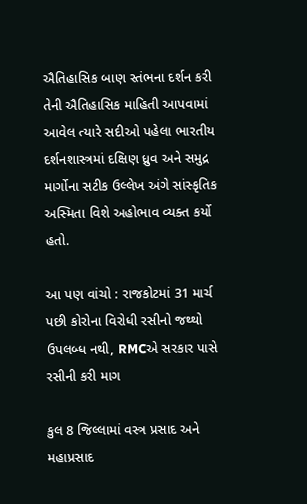ઐતિહાસિક બાણ સ્તંભના દર્શન કરી તેની ઐતિહાસિક માહિતી આપવામાં આવેલ ત્યારે સદીઓ પહેલા ભારતીય દર્શનશાસ્ત્રમાં દક્ષિણ ધ્રુવ અને સમુદ્ર માર્ગોના સટીક ઉલ્લેખ અંગે સાંસ્કૃતિક અસ્મિતા વિશે અહોભાવ વ્યક્ત કર્યો હતો.

આ પણ વાંચો : રાજકોટમાં 31 માર્ચ પછી કોરોના વિરોધી રસીનો જથ્થો ઉપલબ્ધ નથી, RMCએ સરકાર પાસે રસીની કરી માગ

કુલ 8 જિલ્લામાં વસ્ત્ર પ્રસાદ અને મહાપ્રસાદ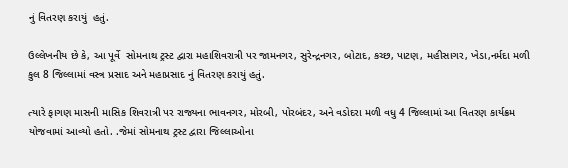નું વિતરણ કરાયું  હતું.

ઉલ્લેખનીય છે કે, આ પૂર્વે  સોમનાથ ટ્રસ્ટ દ્વારા મહાશિવરાત્રી પર જામનગર, સુરેન્દ્રનગર, બોટાદ, કચ્છ, પાટણ, મહીસાગર, ખેડા,નર્મદા મળી કુલ 8 જિલ્લામાં વસ્ત્ર પ્રસાદ અને મહાપ્રસાદ નું વિતરણ કરાયું હતું.

ત્યારે ફાગણ માસની માસિક શિવરાત્રી પર રાજ્યના ભાવનગર, મોરબી, પોરબંદર, અને વડોદરા મળી વધુ 4 જિલ્લામાં આ વિતરણ કાર્યક્રમ યોજવામાં આવ્યો હતો. .જેમાં સોમનાથ ટ્રસ્ટ દ્વારા જિલ્લાઓના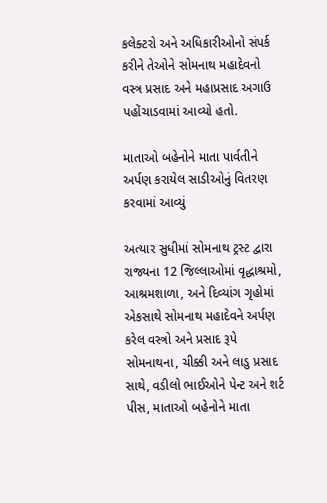કલેક્ટરો અને અધિકારીઓનો સંપર્ક કરીને તેઓને સોમનાથ મહાદેવનો વસ્ત્ર પ્રસાદ અને મહાપ્રસાદ અગાઉ પહોંચાડવામાં આવ્યો હતો.

માતાઓ બહેનોને માતા પાર્વતીને અર્પણ કરાયેલ સાડીઓનું વિતરણ કરવામાં આવ્યું

અત્યાર સુધીમાં સોમનાથ ટ્રસ્ટ દ્વારા રાજ્યના 12 જિલ્લાઓમાં વૃદ્ધાશ્રમો, આશ્રમશાળા, અને દિવ્યાંગ ગૃહોમાં એકસાથે સોમનાથ મહાદેવને અર્પણ કરેલ વસ્ત્રો અને પ્રસાદ રૂપે સોમનાથના, ચીક્કી અને લાડુ પ્રસાદ સાથે, વડીલો ભાઈઓને પેન્ટ અને શર્ટ પીસ, માતાઓ બહેનોને માતા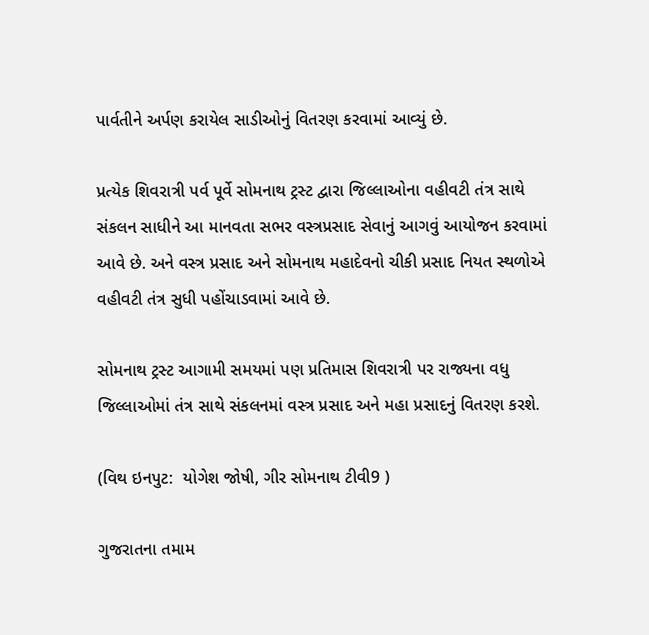પાર્વતીને અર્પણ કરાયેલ સાડીઓનું વિતરણ કરવામાં આવ્યું છે.

પ્રત્યેક શિવરાત્રી પર્વ પૂર્વે સોમનાથ ટ્રસ્ટ દ્વારા જિલ્લાઓના વહીવટી તંત્ર સાથે સંકલન સાધીને આ માનવતા સભર વસ્ત્રપ્રસાદ સેવાનું આગવું આયોજન કરવામાં આવે છે. અને વસ્ત્ર પ્રસાદ અને સોમનાથ મહાદેવનો ચીકી પ્રસાદ નિયત સ્થળોએ વહીવટી તંત્ર સુધી પહોંચાડવામાં આવે છે.

સોમનાથ ટ્રસ્ટ આગામી સમયમાં પણ પ્રતિમાસ શિવરાત્રી પર રાજ્યના વધુ જિલ્લાઓમાં તંત્ર સાથે સંકલનમાં વસ્ત્ર પ્રસાદ અને મહા પ્રસાદનું વિતરણ કરશે.

(વિથ ઇનપુટ:  યોગેશ જોષી, ગીર સોમનાથ ટીવી9 )

ગુજરાતના તમામ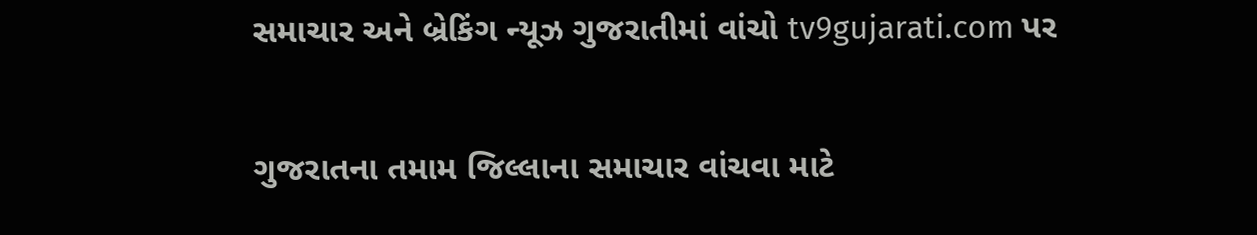સમાચાર અને બ્રેકિંગ ન્યૂઝ ગુજરાતીમાં વાંચો tv9gujarati.com પર

ગુજરાતના તમામ જિલ્લાના સમાચાર વાંચવા માટે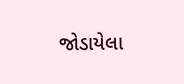જોડાયેલા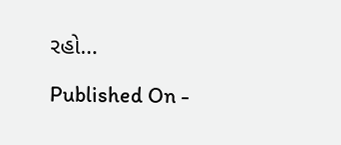રહો…

Published On -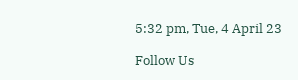5:32 pm, Tue, 4 April 23

Follow Us